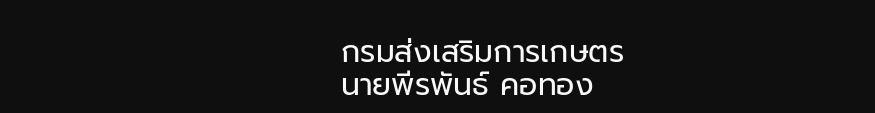กรมส่งเสริมการเกษตร
นายพีรพันธ์ คอทอง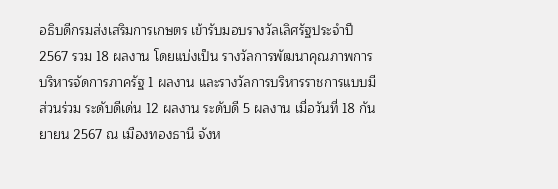อธิบดีกรมส่งเสริมการเกษตร เข้ารับมอบรางวัลเลิศรัฐประจำปี 2567 รวม 18 ผลงาน โดยแบ่งเป็น รางวัลการพัฒนาคุณภาพการบริหารจัดการภาครัฐ 1 ผลงาน และรางวัลการบริหารราชการแบบมีส่วนร่วม ระดับดีเด่น 12 ผลงาน ระดับดี 5 ผลงาน เมื่อวันที่ 18 กันยายน 2567 ณ เมืองทองธานี จังห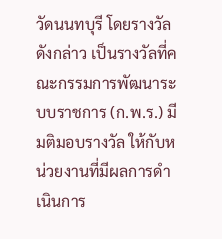วัดนนทบุรี โดยรางวัลดังกล่าว เป็นรางวัลที่คณะกรรมการพัฒนาระบบราชการ (ก.พ.ร.) มีมติมอบรางวัล ให้กับหน่วยงานที่มีผลการดำเนินการ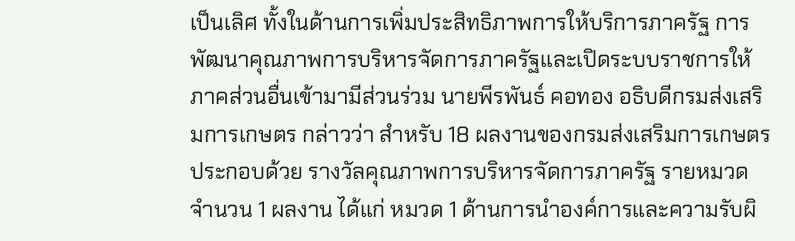เป็นเลิศ ทั้งในด้านการเพิ่มประสิทธิภาพการให้บริการภาครัฐ การพัฒนาคุณภาพการบริหารจัดการภาครัฐและเปิดระบบราชการให้ภาคส่วนอื่นเข้ามามีส่วนร่วม นายพีรพันธ์ คอทอง อธิบดีกรมส่งเสริมการเกษตร กล่าวว่า สำหรับ 18 ผลงานของกรมส่งเสริมการเกษตร ประกอบด้วย รางวัลคุณภาพการบริหารจัดการภาครัฐ รายหมวด จำนวน 1 ผลงาน ได้แก่ หมวด 1 ด้านการนำองค์การและความรับผิ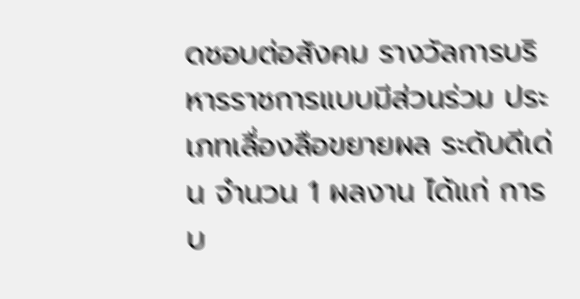ดชอบต่อสังคม รางวัลการบริหารราชการแบบมีส่วนร่วม ประเภทเลื่องลือขยายผล ระดับดีเด่น จำนวน 1 ผลงาน ได้แก่ การบ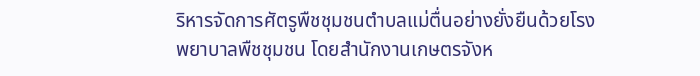ริหารจัดการศัตรูพืชชุมชนตำบลแม่ตื่นอย่างยั่งยืนด้วยโรงพยาบาลพืชชุมชน โดยสำนักงานเกษตรจังห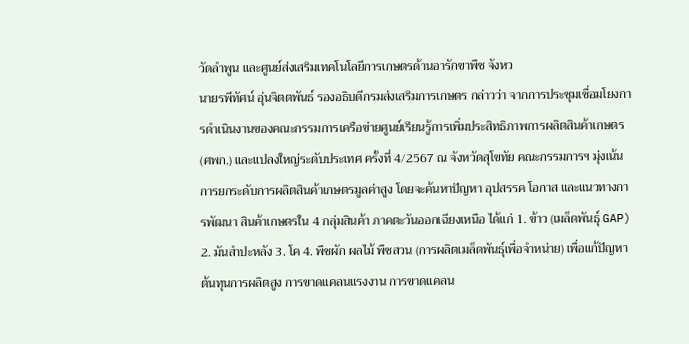วัดลำพูน และศูนย์ส่งเสริมเทคโนโลยีการเกษตรด้านอารักขาพืช จังหว
นายรพีทัศน์ อุ่นจิตตพันธ์ รองอธิบดีกรมส่งเสริมการเกษตร กล่าวว่า จากการประชุมเชื่อมโยงการดำเนินงานของคณะกรรมการเครือข่ายศูนย์เรียนรู้การเพิ่มประสิทธิภาพการผลิตสินค้าเกษตร (ศพก.) และแปลงใหญ่ระดับประเทศ ครั้งที่ 4/2567 ณ จังหวัดสุโขทัย คณะกรรมการฯ มุ่งเน้นการยกระดับการผลิตสินค้าเกษตรมูลค่าสูง โดยจะค้นหาปัญหา อุปสรรค โอกาส และแนวทางการพัฒนา สินค้าเกษตรใน 4 กลุ่มสินค้า ภาคตะวันออกเฉียงเหนือ ได้แก่ 1. ข้าว (เมล็ดพันธุ์ GAP) 2. มันสำปะหลัง 3. โค 4. พืชผัก ผลไม้ พืชสวน (การผลิตเมล็ดพันธุ์เพื่อจำหน่าย) เพื่อแก้ปัญหาต้นทุนการผลิตสูง การขาดแคลนแรงงาน การขาดแคลน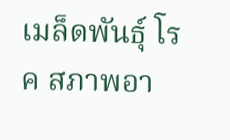เมล็ดพันธุ์ โรค สภาพอา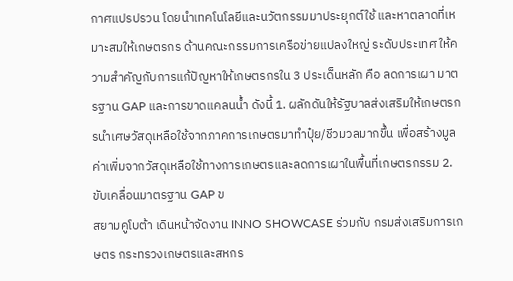กาศแปรปรวน โดยนำเทคโนโลยีและนวัตกรรมมาประยุกต์ใช้ และหาตลาดที่เหมาะสมให้เกษตรกร ด้านคณะกรรมการเครือข่ายแปลงใหญ่ ระดับประเทศ ให้ความสำคัญกับการแก้ปัญหาให้เกษตรกรใน 3 ประเด็นหลัก คือ ลดการเผา มาตรฐาน GAP และการขาดแคลนน้ำ ดังนี้ 1. ผลักดันให้รัฐบาลส่งเสริมให้เกษตรกรนำเศษวัสดุเหลือใช้จากภาคการเกษตรมาทำปุ๋ย/ชีวมวลมากขึ้น เพื่อสร้างมูลค่าเพิ่มจากวัสดุเหลือใช้ทางการเกษตรและลดการเผาในพื้นที่เกษตรกรรม 2. ขับเคลื่อนมาตรฐาน GAP ข
สยามคูโบต้า เดินหน้าจัดงาน INNO SHOWCASE ร่วมกับ กรมส่งเสริมการเกษตร กระทรวงเกษตรและสหกร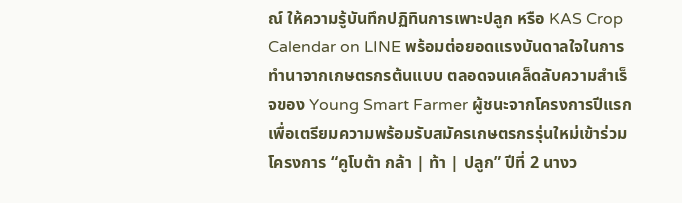ณ์ ให้ความรู้บันทึกปฏิทินการเพาะปลูก หรือ KAS Crop Calendar on LINE พร้อมต่อยอดแรงบันดาลใจในการทำนาจากเกษตรกรต้นแบบ ตลอดจนเคล็ดลับความสำเร็จของ Young Smart Farmer ผู้ชนะจากโครงการปีแรก เพื่อเตรียมความพร้อมรับสมัครเกษตรกรรุ่นใหม่เข้าร่วมโครงการ “คูโบต้า กล้า | ท้า | ปลูก” ปีที่ 2 นางว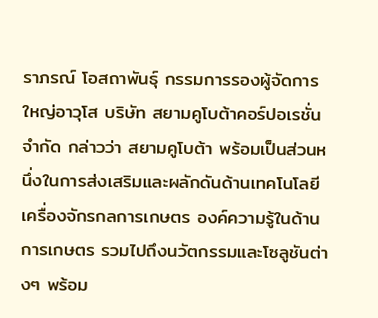ราภรณ์ โอสถาพันธุ์ กรรมการรองผู้จัดการใหญ่อาวุโส บริษัท สยามคูโบต้าคอร์ปอเรชั่น จำกัด กล่าวว่า สยามคูโบต้า พร้อมเป็นส่วนหนึ่งในการส่งเสริมและผลักดันด้านเทคโนโลยีเครื่องจักรกลการเกษตร องค์ความรู้ในด้านการเกษตร รวมไปถึงนวัตกรรมและโซลูชันต่างๆ พร้อม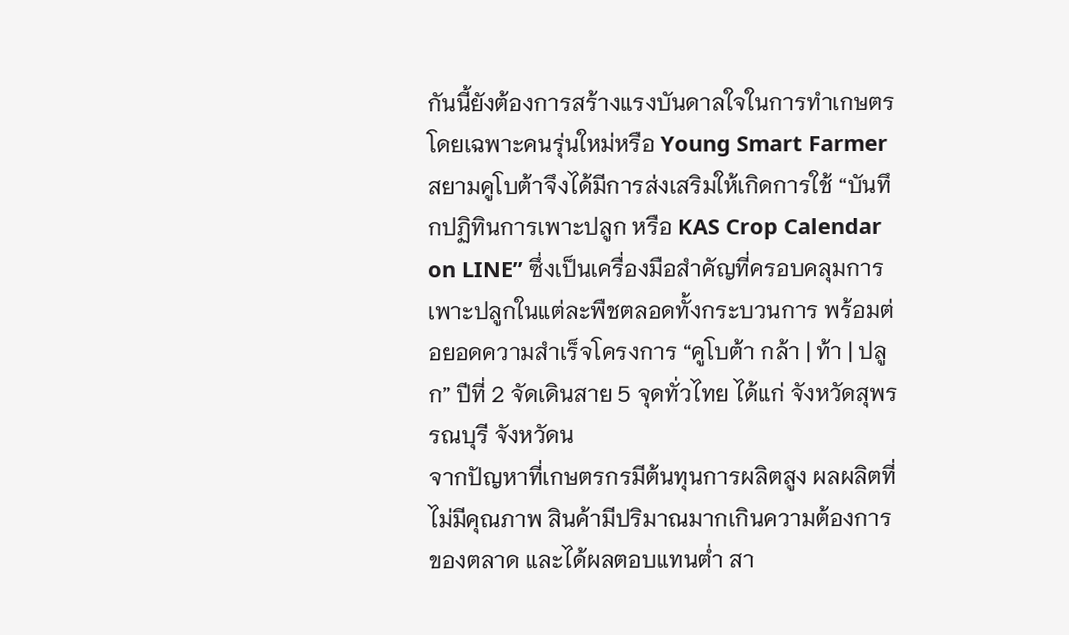กันนี้ยังต้องการสร้างแรงบันดาลใจในการทำเกษตรโดยเฉพาะคนรุ่นใหม่หรือ Young Smart Farmer สยามคูโบต้าจึงได้มีการส่งเสริมให้เกิดการใช้ “บันทึกปฏิทินการเพาะปลูก หรือ KAS Crop Calendar on LINE” ซึ่งเป็นเครื่องมือสำคัญที่ครอบคลุมการเพาะปลูกในแต่ละพืชตลอดทั้งกระบวนการ พร้อมต่อยอดความสำเร็จโครงการ “คูโบต้า กล้า | ท้า | ปลูก” ปีที่ 2 จัดเดินสาย 5 จุดทั่วไทย ได้แก่ จังหวัดสุพรรณบุรี จังหวัดน
จากปัญหาที่เกษตรกรมีต้นทุนการผลิตสูง ผลผลิตที่ไม่มีคุณภาพ สินค้ามีปริมาณมากเกินความต้องการของตลาด และได้ผลตอบแทนต่ำ สา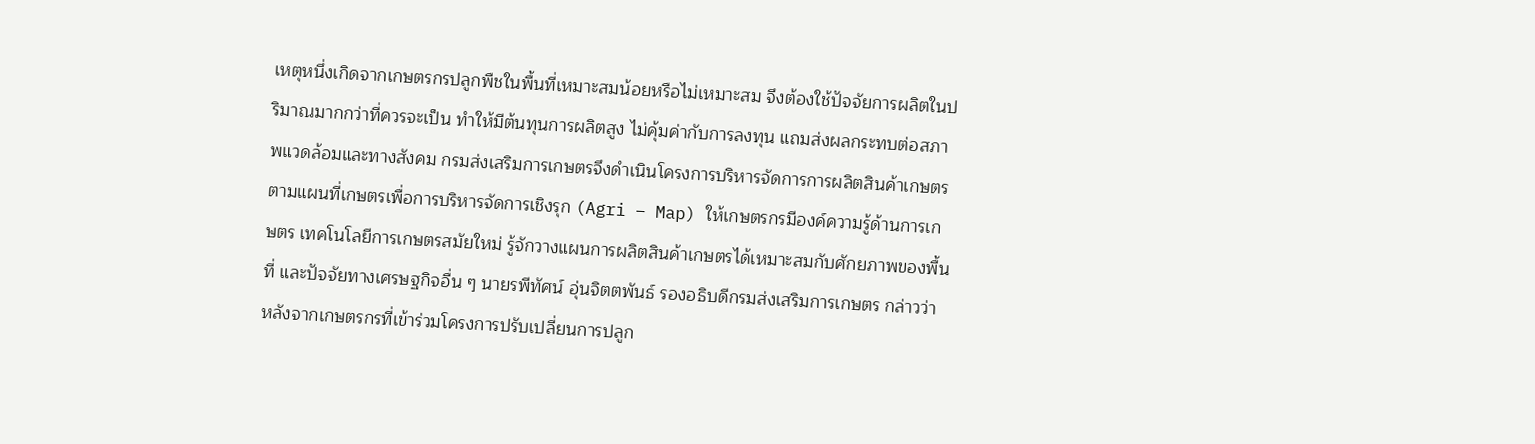เหตุหนึ่งเกิดจากเกษตรกรปลูกพืชในพื้นที่เหมาะสมน้อยหรือไม่เหมาะสม จึงต้องใช้ปัจจัยการผลิตในปริมาณมากกว่าที่ควรจะเป็น ทำให้มีต้นทุนการผลิตสูง ไม่คุ้มค่ากับการลงทุน แถมส่งผลกระทบต่อสภาพแวดล้อมและทางสังคม กรมส่งเสริมการเกษตรจึงดำเนินโครงการบริหารจัดการการผลิตสินค้าเกษตรตามแผนที่เกษตรเพื่อการบริหารจัดการเชิงรุก (Agri – Map) ให้เกษตรกรมีองค์ความรู้ด้านการเกษตร เทคโนโลยีการเกษตรสมัยใหม่ รู้จักวางแผนการผลิตสินค้าเกษตรได้เหมาะสมกับศักยภาพของพื้นที่ และปัจจัยทางเศรษฐกิจอื่น ๆ นายรพีทัศน์ อุ่นจิตตพันธ์ รองอธิบดีกรมส่งเสริมการเกษตร กล่าวว่า หลังจากเกษตรกรที่เข้าร่วมโครงการปรับเปลี่ยนการปลูก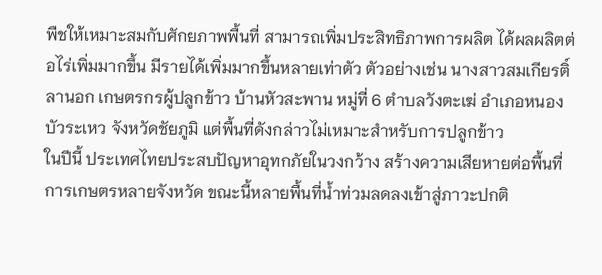พืชให้เหมาะสมกับศักยภาพพื้นที่ สามารถเพิ่มประสิทธิภาพการผลิต ได้ผลผลิตต่อไร่เพิ่มมากขึ้น มีรายได้เพิ่มมากขึ้นหลายเท่าตัว ตัวอย่างเช่น นางสาวสมเกียรติ์ ลานอก เกษตรกรผู้ปลูกข้าว บ้านหัวสะพาน หมู่ที่ 6 ตำบลวังตะเฆ่ อำเภอหนองบัวระเหว จังหวัดชัยภูมิ แต่พื้นที่ดังกล่าวไม่เหมาะสำหรับการปลูกข้าว
ในปีนี้ ประเทศไทยประสบปัญหาอุทกภัยในวงกว้าง สร้างความเสียหายต่อพื้นที่การเกษตรหลายจังหวัด ขณะนี้หลายพื้นที่น้ำท่วมลดลงเข้าสู่ภาวะปกติ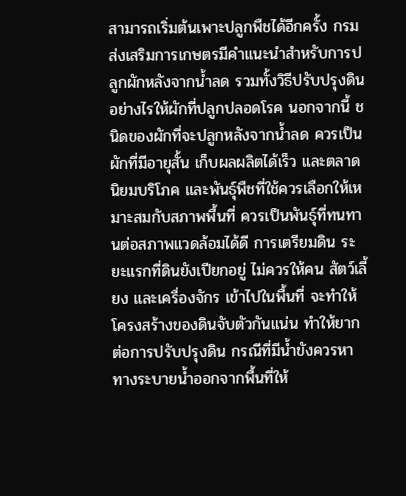สามารถเริ่มต้นเพาะปลูกพืชได้อีกครั้ง กรมส่งเสริมการเกษตรมีคำแนะนำสำหรับการปลูกผักหลังจากน้ำลด รวมทั้งวิธีปรับปรุงดินอย่างไรให้ผักที่ปลูกปลอดโรค นอกจากนี้ ชนิดของผักที่จะปลูกหลังจากน้ำลด ควรเป็นผักที่มีอายุสั้น เก็บผลผลิตได้เร็ว และตลาดนิยมบริโภค และพันธุ์พืชที่ใช้ควรเลือกให้เหมาะสมกับสภาพพื้นที่ ควรเป็นพันธุ์ที่ทนทานต่อสภาพแวดล้อมได้ดี การเตรียมดิน ระยะแรกที่ดินยังเปียกอยู่ ไม่ควรให้คน สัตว์เลี้ยง และเครื่องจักร เข้าไปในพื้นที่ จะทำให้โครงสร้างของดินจับตัวกันแน่น ทำให้ยากต่อการปรับปรุงดิน กรณีที่มีน้ำขังควรหาทางระบายน้ำออกจากพื้นที่ให้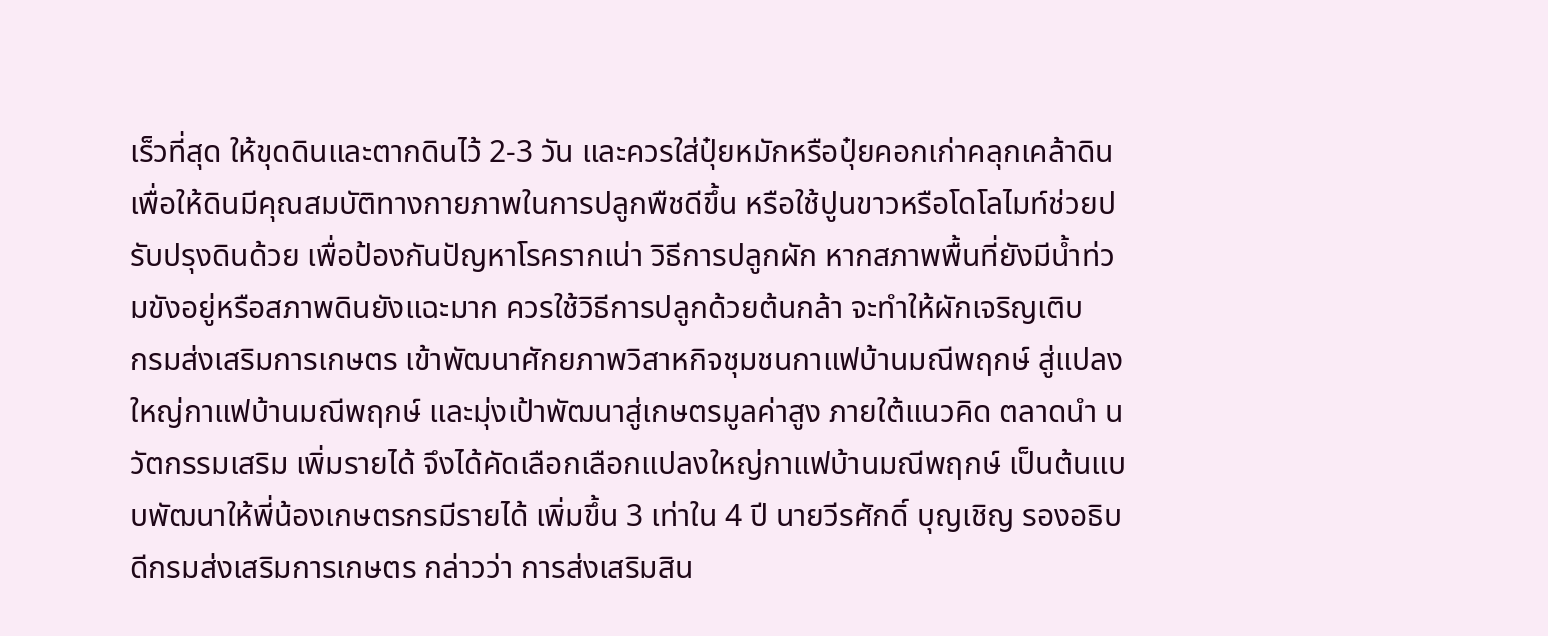เร็วที่สุด ให้ขุดดินและตากดินไว้ 2-3 วัน และควรใส่ปุ๋ยหมักหรือปุ๋ยคอกเก่าคลุกเคล้าดินเพื่อให้ดินมีคุณสมบัติทางกายภาพในการปลูกพืชดีขึ้น หรือใช้ปูนขาวหรือโดโลไมท์ช่วยปรับปรุงดินด้วย เพื่อป้องกันปัญหาโรครากเน่า วิธีการปลูกผัก หากสภาพพื้นที่ยังมีน้ำท่วมขังอยู่หรือสภาพดินยังแฉะมาก ควรใช้วิธีการปลูกด้วยต้นกล้า จะทำให้ผักเจริญเติบ
กรมส่งเสริมการเกษตร เข้าพัฒนาศักยภาพวิสาหกิจชุมชนกาแฟบ้านมณีพฤกษ์ สู่แปลงใหญ่กาแฟบ้านมณีพฤกษ์ และมุ่งเป้าพัฒนาสู่เกษตรมูลค่าสูง ภายใต้แนวคิด ตลาดนำ นวัตกรรมเสริม เพิ่มรายได้ จึงได้คัดเลือกเลือกแปลงใหญ่กาแฟบ้านมณีพฤกษ์ เป็นต้นแบบพัฒนาให้พี่น้องเกษตรกรมีรายได้ เพิ่มขึ้น 3 เท่าใน 4 ปี นายวีรศักดิ์ บุญเชิญ รองอธิบดีกรมส่งเสริมการเกษตร กล่าวว่า การส่งเสริมสิน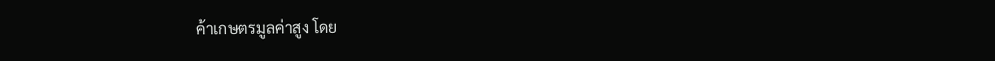ค้าเกษตรมูลค่าสูง โดย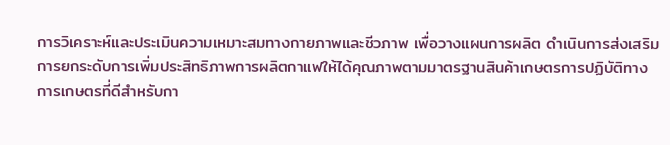การวิเคราะห์และประเมินความเหมาะสมทางกายภาพและชีวภาพ เพื่อวางแผนการผลิต ดำเนินการส่งเสริมการยกระดับการเพิ่มประสิทธิภาพการผลิตกาแฟให้ได้คุณภาพตามมาตรฐานสินค้าเกษตรการปฏิบัติทางการเกษตรที่ดีสำหรับกา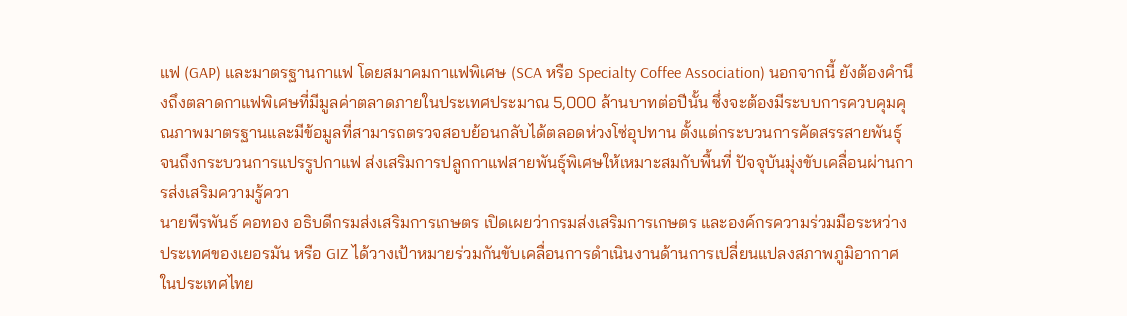แฟ (GAP) และมาตรฐานกาแฟ โดยสมาคมกาแฟพิเศษ (SCA หรือ Specialty Coffee Association) นอกจากนี้ ยังต้องคำนึงถึงตลาดกาแฟพิเศษที่มีมูลค่าตลาดภายในประเทศประมาณ 5,000 ล้านบาทต่อปีนั้น ซึ่งจะต้องมีระบบการควบคุมคุณภาพมาตรฐานและมีข้อมูลที่สามารถตรวจสอบย้อนกลับได้ตลอดห่วงโซ่อุปทาน ตั้งแต่กระบวนการคัดสรรสายพันธุ์ จนถึงกระบวนการแปรรูปกาแฟ ส่งเสริมการปลูกกาแฟสายพันธุ์พิเศษให้เหมาะสมกับพื้นที่ ปัจจุบันมุ่งขับเคลื่อนผ่านการส่งเสริมความรู้ควา
นายพีรพันธ์ คอทอง อธิบดีกรมส่งเสริมการเกษตร เปิดเผยว่ากรมส่งเสริมการเกษตร และองค์กรความร่วมมือระหว่างประเทศของเยอรมัน หรือ GIZ ได้วางเป้าหมายร่วมกันขับเคลื่อนการดำเนินงานด้านการเปลี่ยนแปลงสภาพภูมิอากาศในประเทศไทย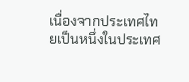เนื่องจากประเทศไทยเป็นหนึ่งในประเทศ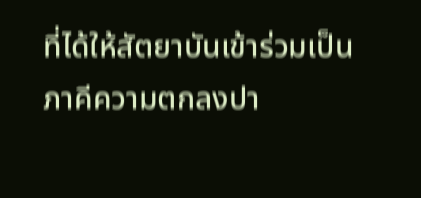ที่ได้ให้สัตยาบันเข้าร่วมเป็นภาคีความตกลงปา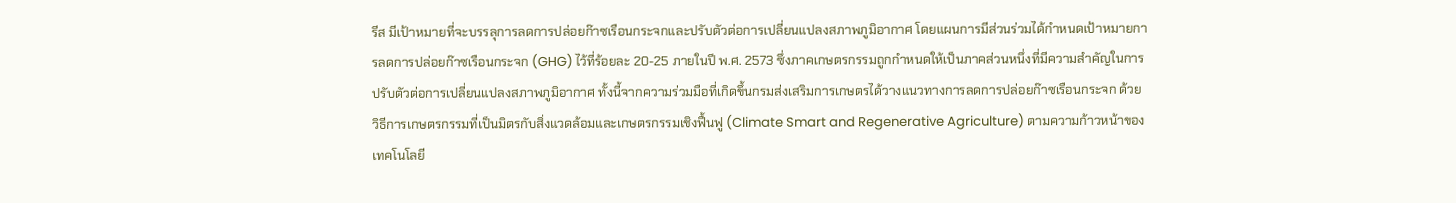รีส มีเป้าหมายที่จะบรรลุการลดการปล่อยก๊าซเรือนกระจกและปรับตัวต่อการเปลี่ยนแปลงสภาพภูมิอากาศ โดยแผนการมีส่วนร่วมได้กำหนดเป้าหมายการลดการปล่อยก๊าซเรือนกระจก (GHG) ไว้ที่ร้อยละ 20-25 ภายในปี พ.ศ. 2573 ซึ่งภาคเกษตรกรรมถูกกำหนดให้เป็นภาคส่วนหนึ่งที่มีความสำคัญในการปรับตัวต่อการเปลี่ยนแปลงสภาพภูมิอากาศ ทั้งนี้จากความร่วมมือที่เกิดขึ้นกรมส่งเสริมการเกษตรได้วางแนวทางการลดการปล่อยก๊าซเรือนกระจก ด้วยวิธีการเกษตรกรรมที่เป็นมิตรกับสิ่งแวดล้อมและเกษตรกรรมเชิงฟื้นฟู (Climate Smart and Regenerative Agriculture) ตามความก้าวหน้าของเทคโนโลยี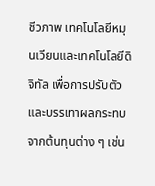ชีวภาพ เทคโนโลยีหมุนเวียนและเทคโนโลยีดิจิทัล เพื่อการปรับตัวและบรรเทาผลกระทบจากต้นทุนต่าง ๆ เช่น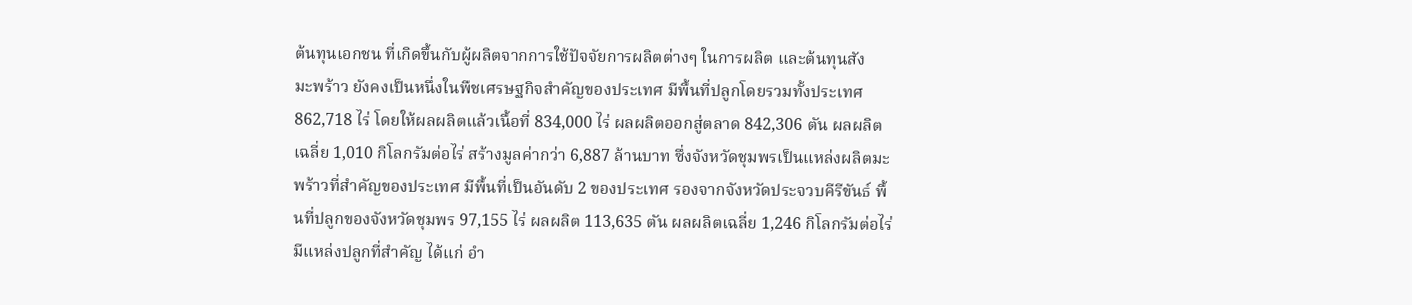ต้นทุนเอกชน ที่เกิดขึ้นกับผู้ผลิตจากการใช้ปัจจัยการผลิตต่างๆ ในการผลิต และต้นทุนสัง
มะพร้าว ยังคงเป็นหนึ่งในพืชเศรษฐกิจสำคัญของประเทศ มีพื้นที่ปลูกโดยรวมทั้งประเทศ 862,718 ไร่ โดยให้ผลผลิตแล้วเนื้อที่ 834,000 ไร่ ผลผลิตออกสู่ตลาด 842,306 ตัน ผลผลิตเฉลี่ย 1,010 กิโลกรัมต่อไร่ สร้างมูลค่ากว่า 6,887 ล้านบาท ซึ่งจังหวัดชุมพรเป็นแหล่งผลิตมะพร้าวที่สำคัญของประเทศ มีพื้นที่เป็นอันดับ 2 ของประเทศ รองจากจังหวัดประจวบคีรีขันธ์ พื้นที่ปลูกของจังหวัดชุมพร 97,155 ไร่ ผลผลิต 113,635 ตัน ผลผลิตเฉลี่ย 1,246 กิโลกรัมต่อไร่ มีแหล่งปลูกที่สำคัญ ได้แก่ อำ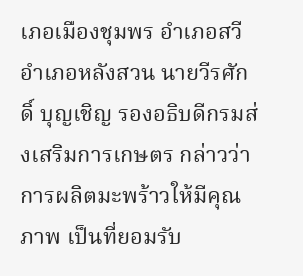เภอเมืองชุมพร อำเภอสวี อำเภอหลังสวน นายวีรศักดิ์ บุญเชิญ รองอธิบดีกรมส่งเสริมการเกษตร กล่าวว่า การผลิตมะพร้าวให้มีคุณภาพ เป็นที่ยอมรับ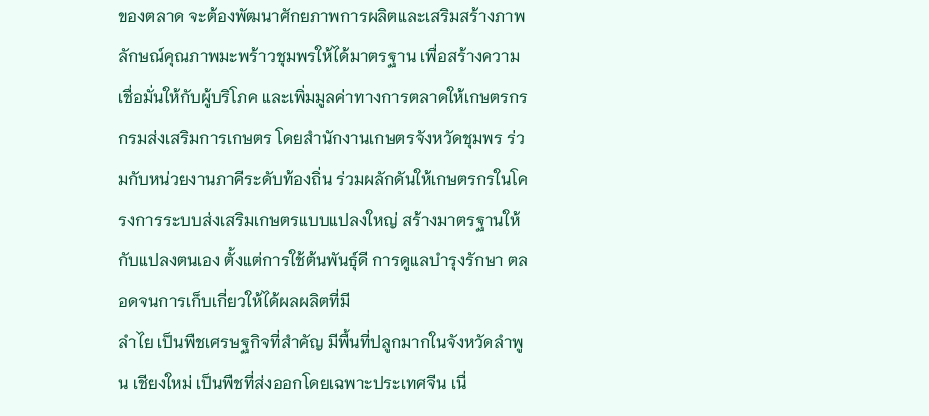ของตลาด จะต้องพัฒนาศักยภาพการผลิตและเสริมสร้างภาพลักษณ์คุณภาพมะพร้าวชุมพรให้ได้มาตรฐาน เพื่อสร้างความเชื่อมั่นให้กับผู้บริโภค และเพิ่มมูลค่าทางการตลาดให้เกษตรกร กรมส่งเสริมการเกษตร โดยสำนักงานเกษตรจังหวัดชุมพร ร่วมกับหน่วยงานภาคีระดับท้องถิ่น ร่วมผลักดันให้เกษตรกรในโครงการระบบส่งเสริมเกษตรแบบแปลงใหญ่ สร้างมาตรฐานให้กับแปลงตนเอง ตั้งแต่การใช้ต้นพันธุ์ดี การดูแลบำรุงรักษา ตลอดจนการเก็บเกี่ยวให้ได้ผลผลิตที่มี
ลำไย เป็นพืชเศรษฐกิจที่สำคัญ มีพื้นที่ปลูกมากในจังหวัดลำพูน เชียงใหม่ เป็นพืชที่ส่งออกโดยเฉพาะประเทศจีน เนื่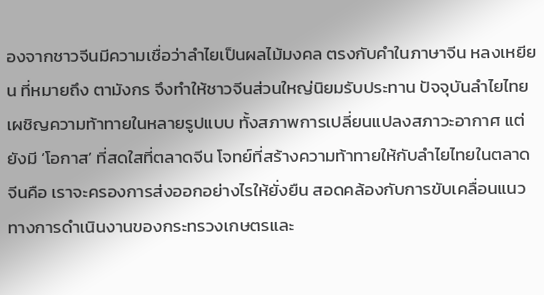องจากชาวจีนมีความเชื่อว่าลำไยเป็นผลไม้มงคล ตรงกับคำในภาษาจีน หลงเหยียน ที่หมายถึง ตามังกร จึงทำให้ชาวจีนส่วนใหญ่นิยมรับประทาน ปัจจุบันลำไยไทย เผชิญความท้าทายในหลายรูปแบบ ทั้งสภาพการเปลี่ยนแปลงสภาวะอากาศ แต่ยังมี ‘โอกาส’ ที่สดใสที่ตลาดจีน โจทย์ที่สร้างความท้าทายให้กับลำไยไทยในตลาดจีนคือ เราจะครองการส่งออกอย่างไรให้ยั่งยืน สอดคล้องกับการขับเคลื่อนแนวทางการดำเนินงานของกระทรวงเกษตรและ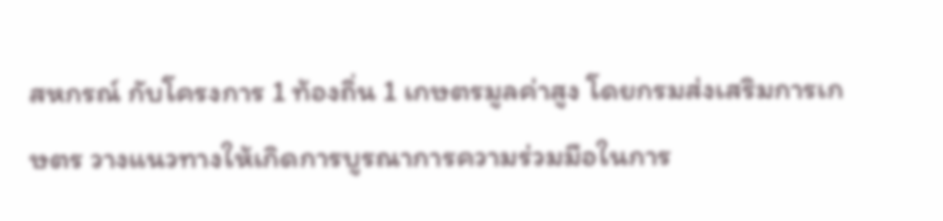สหกรณ์ กับโครงการ 1 ท้องถิ่น 1 เกษตรมูลค่าสูง โดยกรมส่งเสริมการเกษตร วางแนวทางให้เกิดการบูรณาการความร่วมมือในการ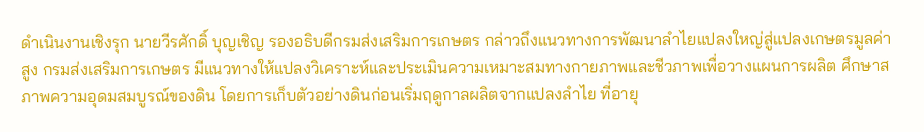ดำเนินงานเชิงรุก นายวีรศักดิ์ บุญเชิญ รองอธิบดีกรมส่งเสริมการเกษตร กล่าวถึงแนวทางการพัฒนาลำไยแปลงใหญ่สู่แปลงเกษตรมูลค่าสูง กรมส่งเสริมการเกษตร มีแนวทางให้แปลงวิเคราะห์และประเมินความเหมาะสมทางกายภาพและชีวภาพเพื่อวางแผนการผลิต ศึกษาสภาพความอุดมสมบูรณ์ของดิน โดยการเก็บตัวอย่างดินก่อนเริ่มฤดูกาลผลิตจากแปลงลำไย ที่อายุ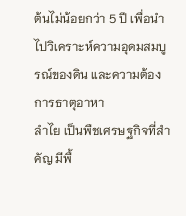ต้นไม่น้อยกว่า 5 ปี เพื่อนำไปวิเคราะห์ความอุดมสมบูรณ์ของดิน และความต้องการธาตุอาหา
ลำไย เป็นพืชเศรษฐกิจที่สำคัญ มีพื้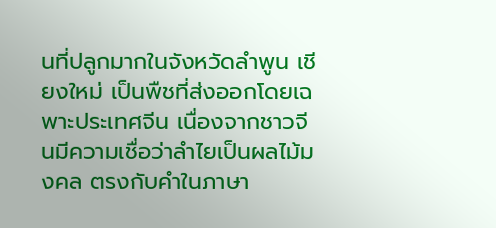นที่ปลูกมากในจังหวัดลำพูน เชียงใหม่ เป็นพืชที่ส่งออกโดยเฉพาะประเทศจีน เนื่องจากชาวจีนมีความเชื่อว่าลำไยเป็นผลไม้มงคล ตรงกับคำในภาษา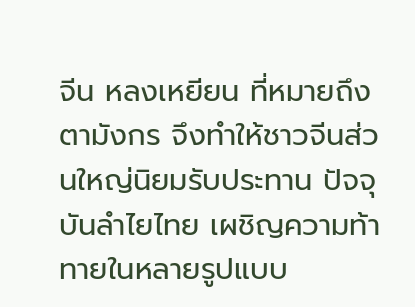จีน หลงเหยียน ที่หมายถึง ตามังกร จึงทำให้ชาวจีนส่วนใหญ่นิยมรับประทาน ปัจจุบันลำไยไทย เผชิญความท้าทายในหลายรูปแบบ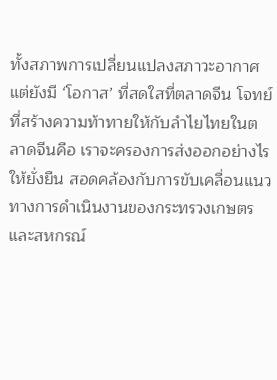ทั้งสภาพการเปลี่ยนแปลงสภาวะอากาศ แต่ยังมี ‘โอกาส’ ที่สดใสที่ตลาดจีน โจทย์ที่สร้างความท้าทายให้กับลำไยไทยในตลาดจีนคือ เราจะครองการส่งออกอย่างไรให้ยั่งยืน สอดคล้องกับการขับเคลื่อนแนวทางการดำเนินงานของกระทรวงเกษตรและสหกรณ์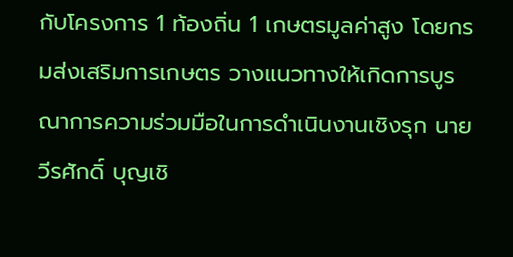กับโครงการ 1 ท้องถิ่น 1 เกษตรมูลค่าสูง โดยกรมส่งเสริมการเกษตร วางแนวทางให้เกิดการบูรณาการความร่วมมือในการดำเนินงานเชิงรุก นายวีรศักดิ์ บุญเชิ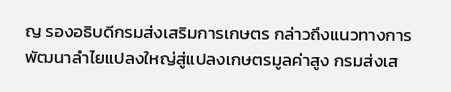ญ รองอธิบดีกรมส่งเสริมการเกษตร กล่าวถึงแนวทางการพัฒนาลำไยแปลงใหญ่สู่แปลงเกษตรมูลค่าสูง กรมส่งเส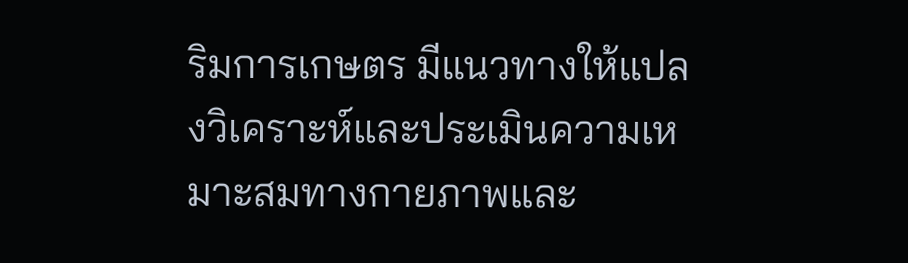ริมการเกษตร มีแนวทางให้แปลงวิเคราะห์และประเมินความเหมาะสมทางกายภาพและ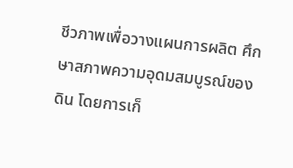ชีวภาพเพื่อวางแผนการผลิต ศึกษาสภาพความอุดมสมบูรณ์ของดิน โดยการเก็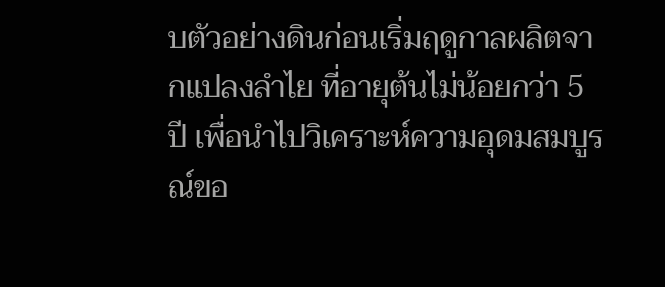บตัวอย่างดินก่อนเริ่มฤดูกาลผลิตจากแปลงลำไย ที่อายุต้นไม่น้อยกว่า 5 ปี เพื่อนำไปวิเคราะห์ความอุดมสมบูรณ์ขอ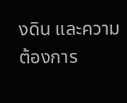งดิน และความต้องการ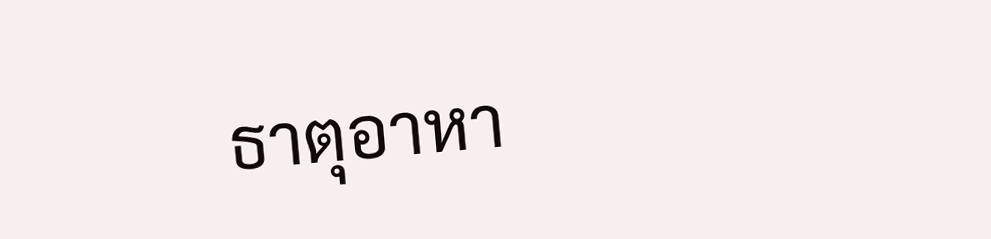ธาตุอาหา